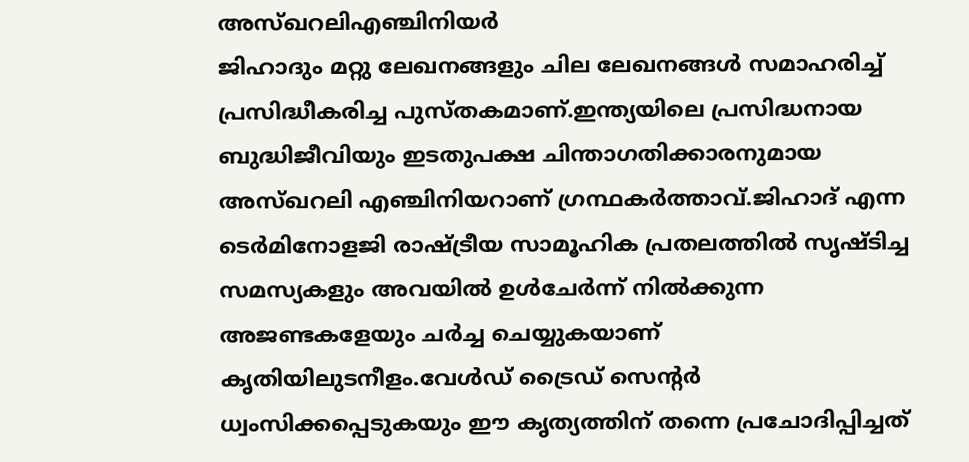അസ്ഖറലിഎഞ്ചിനിയർ
ജിഹാദും മറ്റു ലേഖനങ്ങളും ചില ലേഖനങ്ങൾ സമാഹരിച്ച് പ്രസിദ്ധീകരിച്ച പുസ്തകമാണ്.ഇന്ത്യയിലെ പ്രസിദ്ധനായ ബുദ്ധിജീവിയും ഇടതുപക്ഷ ചിന്താഗതിക്കാരനുമായ അസ്ഖറലി എഞ്ചിനിയറാണ് ഗ്രന്ഥകർത്താവ്.ജിഹാദ് എന്ന ടെർമിനോളജി രാഷ്ട്രീയ സാമൂഹിക പ്രതലത്തിൽ സൃഷ്ടിച്ച സമസ്യകളും അവയിൽ ഉൾചേർന്ന് നിൽക്കുന്ന അജണ്ടകളേയും ചർച്ച ചെയ്യുകയാണ് കൃതിയിലുടനീളം.വേൾഡ് ട്രൈഡ് സെന്റർ ധ്വംസിക്കപ്പെടുകയും ഈ കൃത്യത്തിന് തന്നെ പ്രചോദിപ്പിച്ചത്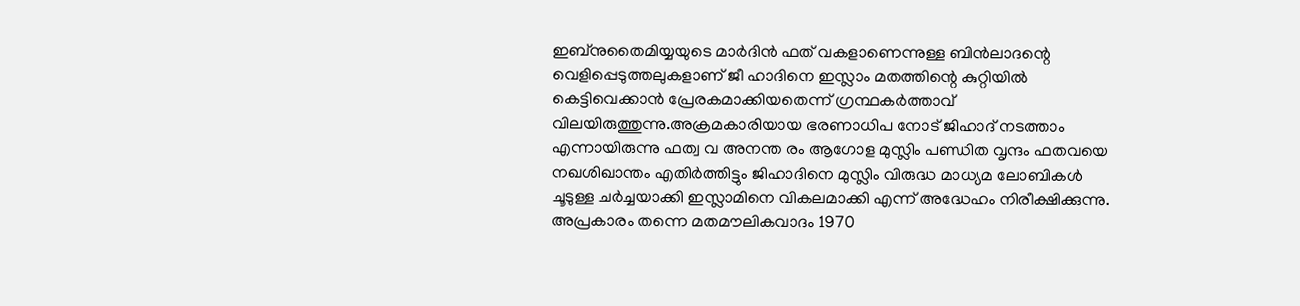ഇബ്നുതൈമിയ്യയുടെ മാർദിൻ ഫത് വകളാണെന്നുള്ള ബിൻലാദന്റെ വെളിപ്പെടുത്തലുകളാണ് ജീ ഹാദിനെ ഇസ്ലാം മതത്തിന്റെ കുറ്റിയിൽ കെട്ടിവെക്കാൻ പ്രേരകമാക്കിയതെന്ന് ഗ്രന്ഥകർത്താവ് വിലയിരുത്തുന്നു.അക്രമകാരിയായ ഭരണാധിപ നോട് ജിഹാദ് നടത്താം എന്നായിരുന്നു ഫത്വ വ അനന്ത രം ആഗോള മുസ്ലിം പണ്ഡിത വൃന്ദം ഫതവയെ നഖശിഖാന്തം എതിർത്തിട്ടും ജിഹാദിനെ മുസ്ലിം വിരുദ്ധ മാധ്യമ ലോബികൾ ചൂടുള്ള ചർച്ചയാക്കി ഇസ്ലാമിനെ വികലമാക്കി എന്ന് അദ്ധേഹം നിരീക്ഷിക്കുന്നു.
അപ്രകാരം തന്നെ മതമൗലികവാദം 1970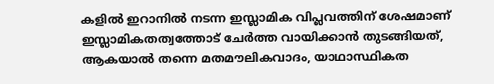കളിൽ ഇറാനിൽ നടന്ന ഇസ്ലാമിക വിപ്ലവത്തിന് ശേഷമാണ് ഇസ്ലാമികതത്വത്തോട് ചേർത്ത വായിക്കാൻ തുടങ്ങിയത്, ആകയാൽ തന്നെ മതമൗലികവാദം, യാഥാസ്ഥികത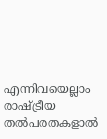എന്നിവയെല്ലാം രാഷ്ട്രീയ തൽപരതകളാൽ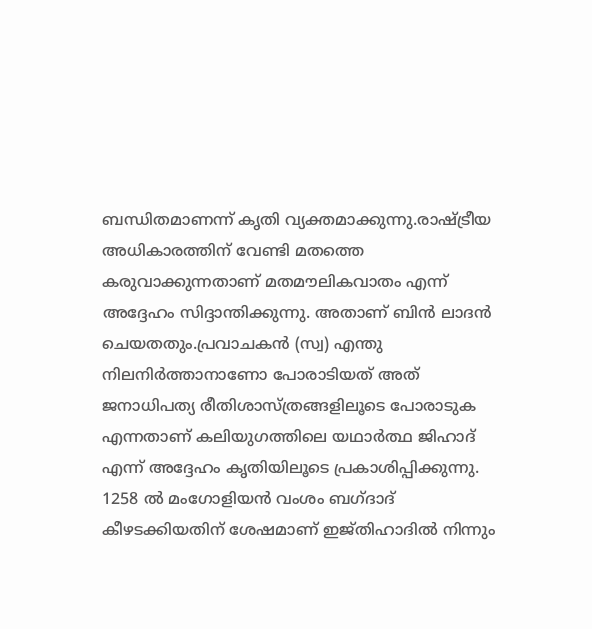ബന്ധിതമാണന്ന് കൃതി വ്യക്തമാക്കുന്നു.രാഷ്ട്രീയ അധികാരത്തിന് വേണ്ടി മതത്തെ കരുവാക്കുന്നതാണ് മതമൗലികവാതം എന്ന് അദ്ദേഹം സിദ്ദാന്തിക്കുന്നു. അതാണ് ബിൻ ലാദൻ ചെയതതും.പ്രവാചകൻ (സ്വ) എന്തു നിലനിർത്താനാണോ പോരാടിയത് അത് ജനാധിപത്യ രീതിശാസ്ത്രങ്ങളിലൂടെ പോരാടുക എന്നതാണ് കലിയുഗത്തിലെ യഥാർത്ഥ ജിഹാദ് എന്ന് അദ്ദേഹം കൃതിയിലൂടെ പ്രകാശിപ്പിക്കുന്നു. 1258 ൽ മംഗോളിയൻ വംശം ബഗ്ദാദ് കീഴടക്കിയതിന് ശേഷമാണ് ഇജ്തിഹാദിൽ നിന്നും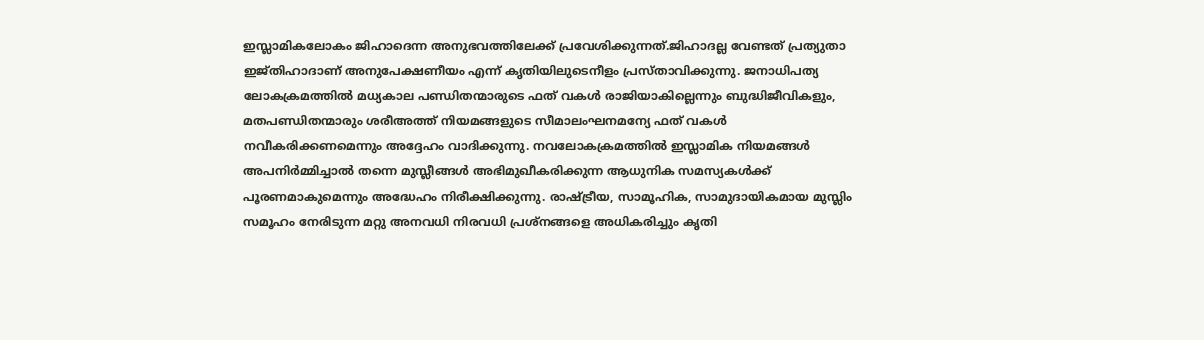ഇസ്ലാമികലോകം ജിഹാദെന്ന അനുഭവത്തിലേക്ക് പ്രവേശിക്കുന്നത്.ജിഹാദല്ല വേണ്ടത് പ്രത്യുതാ ഇജ്തിഹാദാണ് അനുപേക്ഷണീയം എന്ന് കൃതിയിലുടെനീളം പ്രസ്താവിക്കുന്നു. ജനാധിപത്യ ലോകക്രമത്തിൽ മധ്യകാല പണ്ഡിതന്മാരുടെ ഫത് വകൾ രാജിയാകില്ലെന്നും ബുദ്ധിജീവികളും, മതപണ്ഡിതന്മാരും ശരീഅത്ത് നിയമങ്ങളുടെ സീമാലംഘനമന്യേ ഫത് വകൾ നവീകരിക്കണമെന്നും അദ്ദേഹം വാദിക്കുന്നു. നവലോകക്രമത്തിൽ ഇസ്ലാമിക നിയമങ്ങൾ അപനിർമ്മിച്ചാൽ തന്നെ മുസ്ലീങ്ങൾ അഭിമുഖീകരിക്കുന്ന ആധുനിക സമസ്യകൾക്ക് പൂരണമാകുമെന്നും അദ്ധേഹം നിരീക്ഷിക്കുന്നു. രാഷ്ട്രീയ, സാമൂഹിക, സാമുദായികമായ മുസ്ലിം സമൂഹം നേരിടുന്ന മറ്റു അനവധി നിരവധി പ്രശ്നങ്ങളെ അധികരിച്ചും കൃതി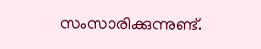സംസാരിക്കുന്നുണ്ട്.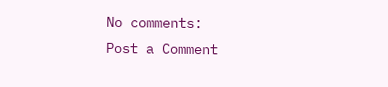No comments:
Post a Comment